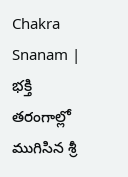Chakra Snanam | భక్తి తరంగాల్లో ముగిసిన శ్రీ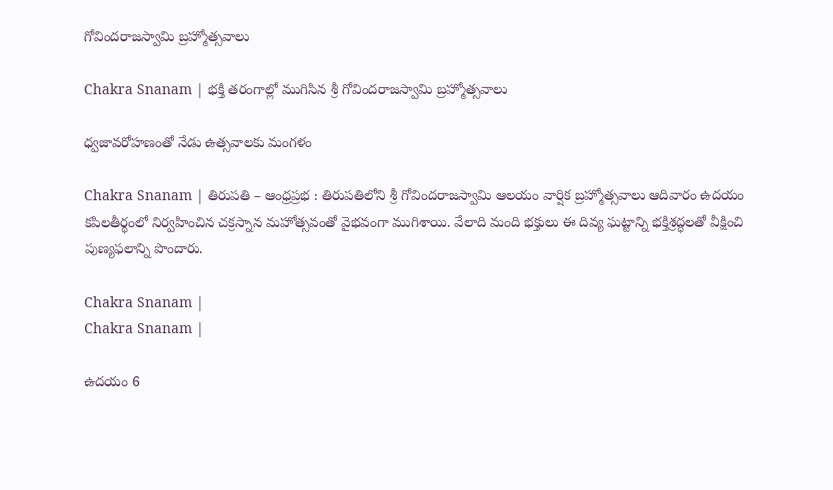గోవిందరాజస్వామి బ్రహ్మోత్సవాలు

Chakra Snanam | భక్తి తరంగాల్లో ముగిసిన శ్రీ గోవిందరాజస్వామి బ్రహ్మోత్సవాలు

ధ్వజావరోహణంతో నేడు ఉత్సవాలకు మంగళం

Chakra Snanam | తిరుపతి – ఆంధ్రప్రభ : తిరుపతిలోని శ్రీ గోవిందరాజస్వామి ఆలయం వార్షిక బ్రహ్మోత్సవాలు ఆదివారం ఉదయం కపిలతీర్థంలో నిర్వహించిన చక్రస్నాన మహోత్సవంతో వైభవంగా ముగిశాయి. వేలాది మంది భక్తులు ఈ దివ్య ఘట్టాన్ని భక్తిశ్రద్ధలతో వీక్షించి పుణ్యఫలాన్ని పొందారు.

Chakra Snanam |
Chakra Snanam |

ఉదయం 6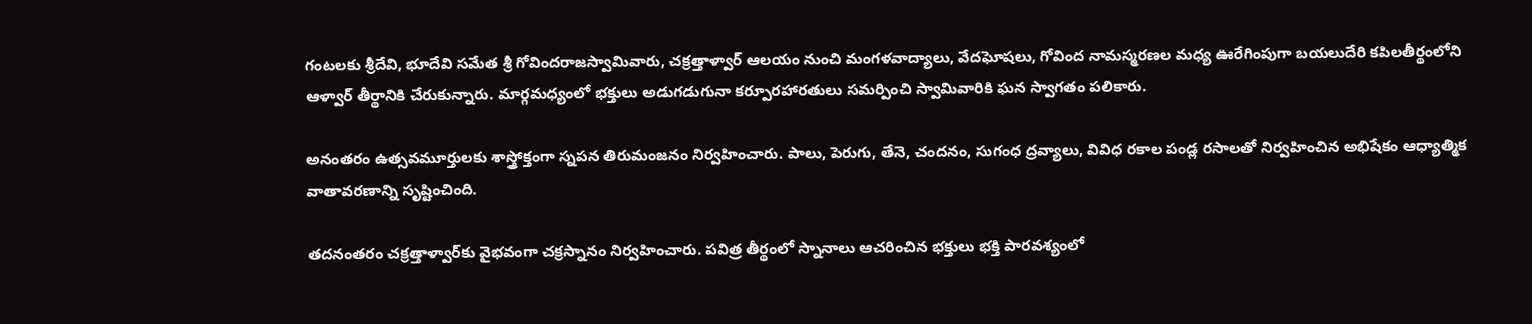గంటలకు శ్రీదేవి, భూదేవి సమేత శ్రీ గోవిందరాజస్వామివారు, చక్రత్తాళ్వార్‌ ఆలయం నుంచి మంగళవాద్యాలు, వేదఘోషలు, గోవింద నామస్మరణల మధ్య ఊరేగింపుగా బయలుదేరి కపిలతీర్థంలోని ఆళ్వార్ తీర్థానికి చేరుకున్నారు. మార్గమధ్యంలో భక్తులు అడుగడుగునా కర్పూరహారతులు సమర్పించి స్వామివారికి ఘన స్వాగతం పలికారు.

అనంతరం ఉత్సవమూర్తులకు శాస్త్రోక్తంగా స్నపన తిరుమంజనం నిర్వహించారు. పాలు, పెరుగు, తేనె, చందనం, సుగంధ ద్రవ్యాలు, వివిధ రకాల పండ్ల రసాలతో నిర్వహించిన అభిషేకం ఆధ్యాత్మిక వాతావరణాన్ని సృష్టించింది.

తదనంతరం చక్రత్తాళ్వార్‌కు వైభవంగా చక్రస్నానం నిర్వహించారు. పవిత్ర తీర్థంలో స్నానాలు ఆచరించిన భక్తులు భక్తి పారవశ్యంలో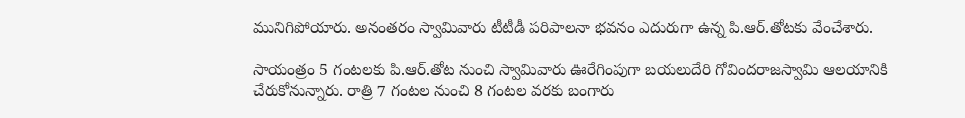మునిగిపోయారు. అనంతరం స్వామివారు టీటీడీ పరిపాలనా భవనం ఎదురుగా ఉన్న పి.ఆర్‌.తోటకు వేంచేశారు.

సాయంత్రం 5 గంటలకు పి.ఆర్‌.తోట నుంచి స్వామివారు ఊరేగింపుగా బయలుదేరి గోవిందరాజస్వామి ఆలయానికి చేరుకోనున్నారు. రాత్రి 7 గంటల నుంచి 8 గంటల వరకు బంగారు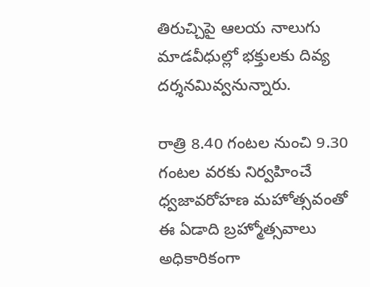తిరుచ్చిపై ఆలయ నాలుగు మాడవీధుల్లో భక్తులకు దివ్య దర్శనమివ్వనున్నారు.

రాత్రి 8.40 గంటల నుంచి 9.30 గంటల వరకు నిర్వహించే ధ్వజావరోహణ మహోత్సవంతో ఈ ఏడాది బ్రహ్మోత్సవాలు అధికారికంగా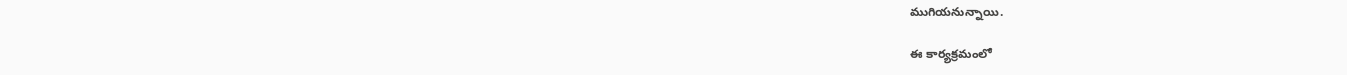ముగియనున్నాయి.

ఈ కార్యక్రమంలో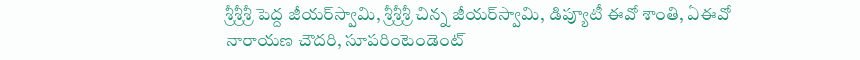శ్రీశ్రీశ్రీ పెద్ద జీయర్‌స్వామి, శ్రీశ్రీశ్రీ చిన్న జీయర్‌స్వామి, డిప్యూటీ ఈవో శాంతి, ఏఈవో నారాయణ చౌదరి, సూపరింటెండెంట్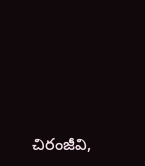చిరంజీవి,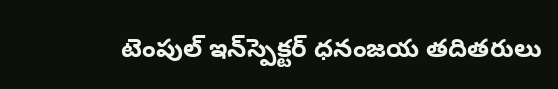టెంపుల్ ఇన్‌స్పెక్టర్ ధనంజయ తదితరులు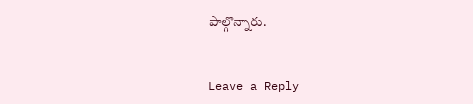పాల్గొన్నారు.


Leave a Reply